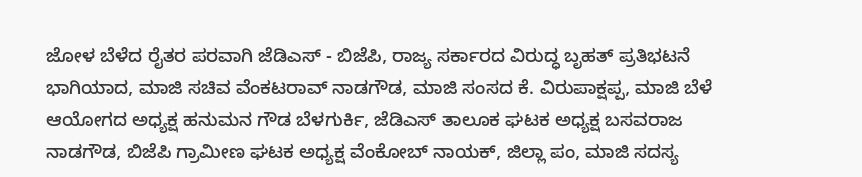ಜೋಳ ಬೆಳೆದ ರೈತರ ಪರವಾಗಿ ಜೆಡಿಎಸ್ - ಬಿಜೆಪಿ, ರಾಜ್ಯ ಸರ್ಕಾರದ ವಿರುದ್ಧ ಬೃಹತ್ ಪ್ರತಿಭಟನೆ ಭಾಗಿಯಾದ, ಮಾಜಿ ಸಚಿವ ವೆಂಕಟರಾವ್ ನಾಡಗೌಡ, ಮಾಜಿ ಸಂಸದ ಕೆ. ವಿರುಪಾಕ್ಷಪ್ಪ, ಮಾಜಿ ಬೆಳೆ ಆಯೋಗದ ಅಧ್ಯಕ್ಷ ಹನುಮನ ಗೌಡ ಬೆಳಗುರ್ಕಿ, ಜೆಡಿಎಸ್ ತಾಲೂಕ ಘಟಕ ಅಧ್ಯಕ್ಷ ಬಸವರಾಜ ನಾಡಗೌಡ, ಬಿಜೆಪಿ ಗ್ರಾಮೀಣ ಘಟಕ ಅಧ್ಯಕ್ಷ ವೆಂಕೋಬ್ ನಾಯಕ್, ಜಿಲ್ಲಾ ಪಂ, ಮಾಜಿ ಸದಸ್ಯ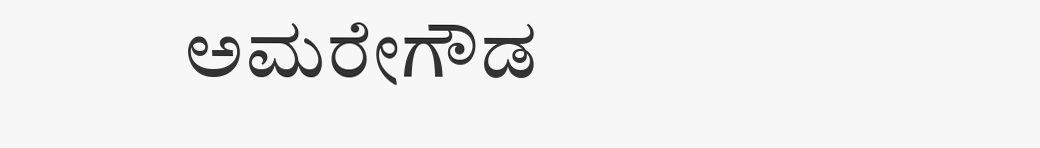ಅಮರೇಗೌಡ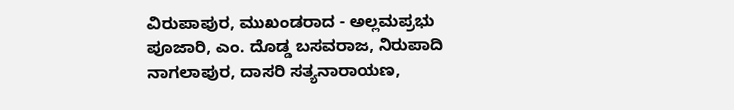ವಿರುಪಾಪುರ, ಮುಖಂಡರಾದ - ಅಲ್ಲಮಪ್ರಭು ಪೂಜಾರಿ, ಎಂ. ದೊಡ್ಡ ಬಸವರಾಜ, ನಿರುಪಾದಿ ನಾಗಲಾಪುರ, ದಾಸರಿ ಸತ್ಯನಾರಾಯಣ,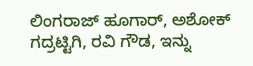ಲಿಂಗರಾಜ್ ಹೂಗಾರ್, ಅಶೋಕ್ ಗದ್ರಟ್ಟಿಗಿ, ರವಿ ಗೌಡ, ಇನ್ನು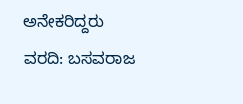ಅನೇಕರಿದ್ದರು
ವರದಿ: ಬಸವರಾಜ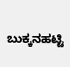ಬುಕ್ಕನಹಟ್ಟಿ